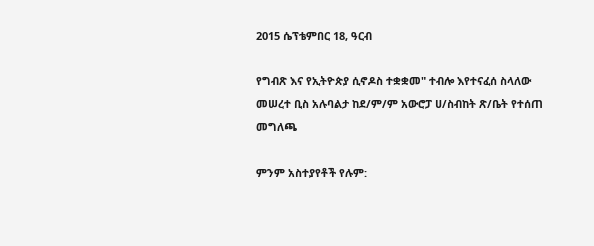2015 ሴፕቴምበር 18, ዓርብ

የግብጽ እና የኢትዮጵያ ሲኖዶስ ተቋቋመ" ተብሎ እየተናፈሰ ስላለው መሠረተ ቢስ አሉባልታ ከደ/ም/ም አውሮፓ ሀ/ስብከት ጽ/ቤት የተሰጠ መግለጫ

ምንም አስተያየቶች የሉም: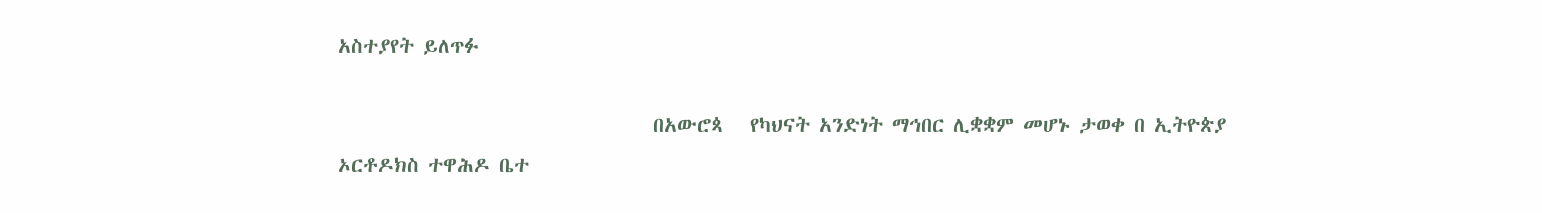አስተያየት ይለጥፉ

                                   በአውሮጳ   የካህናት አንድነት ማኅበር ሊቋቋም መሆኑ ታወቀ በ ኢትዮጵያ ኦርቶዶክስ ተዋሕዶ ቤተ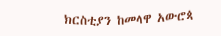ክርስቲያን ከመላዋ አውሮጳ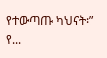የተውጣጡ ካህናት፡” የ...